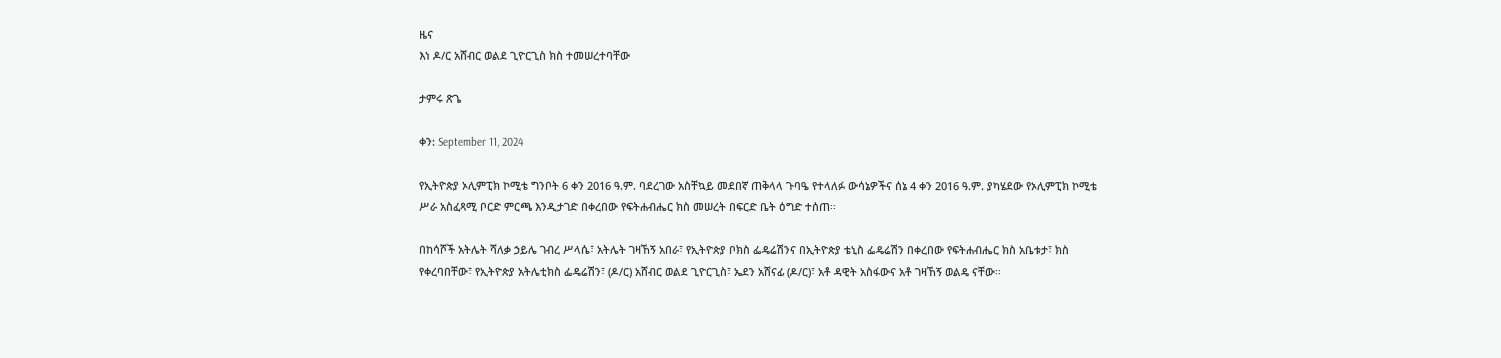ዜና
እነ ዶ/ር አሸብር ወልደ ጊዮርጊስ ክስ ተመሠረተባቸው

ታምሩ ጽጌ

ቀን: September 11, 2024

የኢትዮጵያ ኦሊምፒክ ኮሚቴ ግንቦት 6 ቀን 2016 ዓ.ም. ባደረገው አስቸኳይ መደበኛ ጠቅላላ ጉባዔ የተላለፉ ውሳኔዎችና ሰኔ 4 ቀን 2016 ዓ.ም. ያካሄደው የኦሊምፒክ ኮሚቴ ሥራ አስፈጻሚ ቦርድ ምርጫ እንዲታገድ በቀረበው የፍትሐብሔር ክስ መሠረት በፍርድ ቤት ዕግድ ተሰጠ፡፡

በከሳሾች አትሌት ሻለቃ ኃይሌ ገብረ ሥላሴ፣ አትሌት ገዛኸኝ አበራ፣ የኢትዮጵያ ቦክስ ፌዴሬሽንና በኢትዮጵያ ቴኒስ ፌዴሬሽን በቀረበው የፍትሐብሔር ክስ አቤቱታ፣ ክስ የቀረባበቸው፣ የኢትዮጵያ አትሌቲክስ ፌዴሬሽን፣ (ዶ/ር) አሸብር ወልደ ጊዮርጊስ፣ ኤደን አሸናፊ (ዶ/ር)፣ አቶ ዳዊት አስፋውና አቶ ገዛኸኝ ወልዴ ናቸው፡፡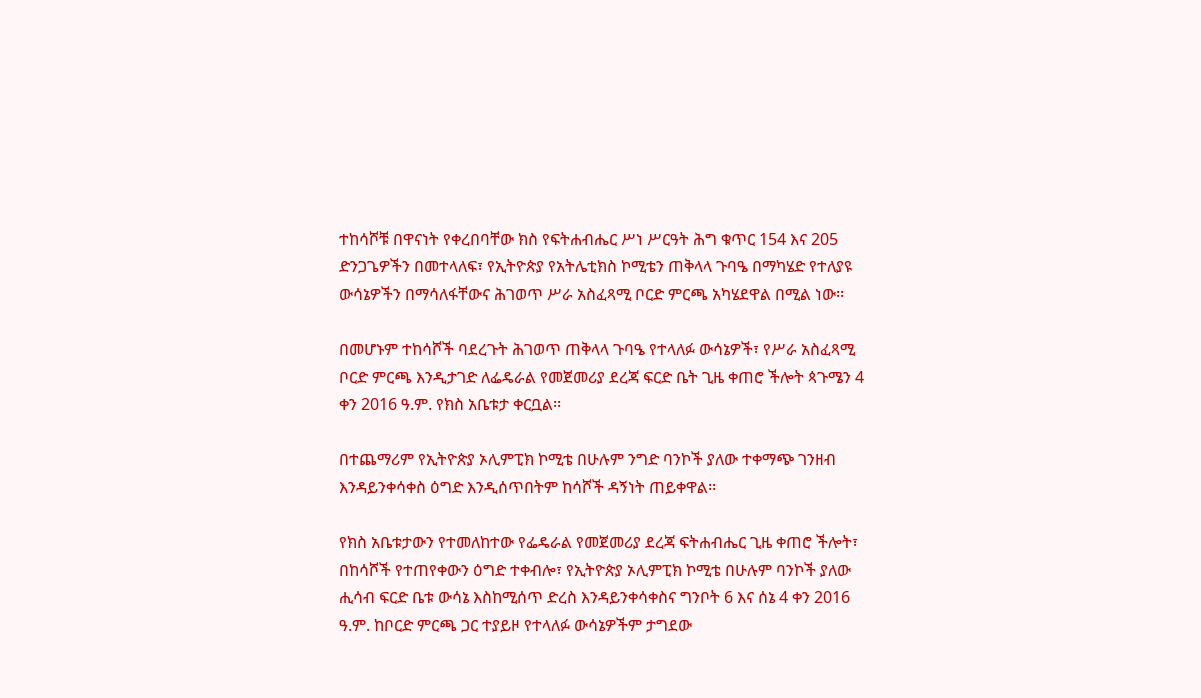ተከሳሾቹ በዋናነት የቀረበባቸው ክስ የፍትሐብሔር ሥነ ሥርዓት ሕግ ቁጥር 154 እና 205 ድንጋጌዎችን በመተላለፍ፣ የኢትዮጵያ የአትሌቲክስ ኮሚቴን ጠቅላላ ጉባዔ በማካሄድ የተለያዩ ውሳኔዎችን በማሳለፋቸውና ሕገወጥ ሥራ አስፈጻሚ ቦርድ ምርጫ አካሄደዋል በሚል ነው፡፡

በመሆኑም ተከሳሾች ባደረጉት ሕገወጥ ጠቅላላ ጉባዔ የተላለፉ ውሳኔዎች፣ የሥራ አስፈጻሚ ቦርድ ምርጫ እንዲታገድ ለፌዴራል የመጀመሪያ ደረጃ ፍርድ ቤት ጊዜ ቀጠሮ ችሎት ጳጉሜን 4 ቀን 2016 ዓ.ም. የክስ አቤቱታ ቀርቧል፡፡

በተጨማሪም የኢትዮጵያ ኦሊምፒክ ኮሚቴ በሁሉም ንግድ ባንኮች ያለው ተቀማጭ ገንዘብ እንዳይንቀሳቀስ ዕግድ እንዲሰጥበትም ከሳሾች ዳኝነት ጠይቀዋል፡፡

የክስ አቤቱታውን የተመለከተው የፌዴራል የመጀመሪያ ደረጃ ፍትሐብሔር ጊዜ ቀጠሮ ችሎት፣ በከሳሾች የተጠየቀውን ዕግድ ተቀብሎ፣ የኢትዮጵያ ኦሊምፒክ ኮሚቴ በሁሉም ባንኮች ያለው ሒሳብ ፍርድ ቤቱ ውሳኔ እስከሚሰጥ ድረስ እንዳይንቀሳቀስና ግንቦት 6 እና ሰኔ 4 ቀን 2016 ዓ.ም. ከቦርድ ምርጫ ጋር ተያይዞ የተላለፉ ውሳኔዎችም ታግደው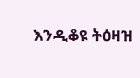እንዲቆዩ ትዕዛዝ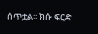ሰጥቷል፡፡ ክሱ ፍርድ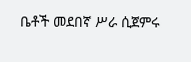ቤቶች መደበኛ ሥራ ሲጀምሩ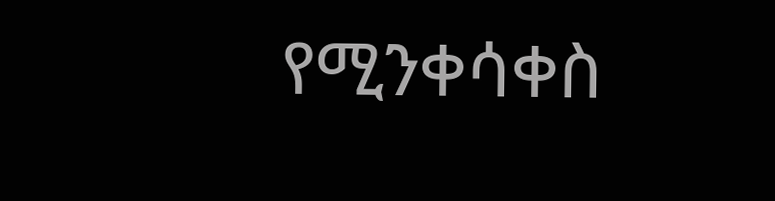የሚንቀሳቀስ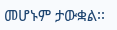መሆኑም ታውቋል፡፡